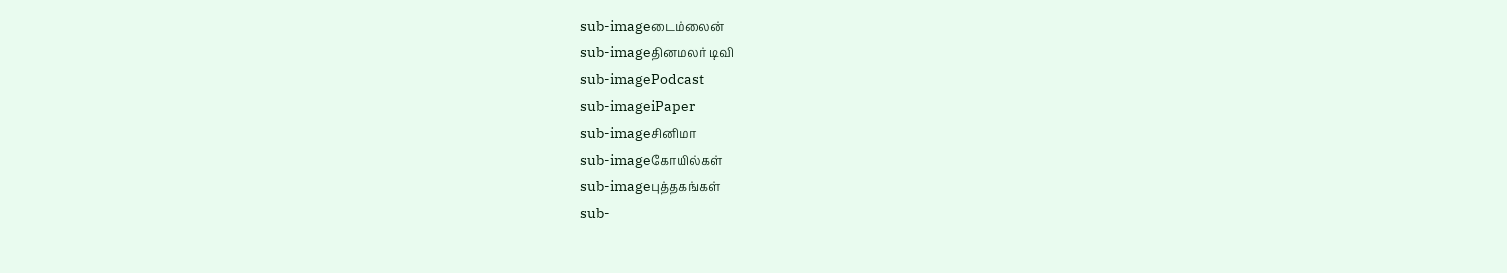sub-imageடைம்லைன்
sub-imageதினமலர் டிவி
sub-imagePodcast
sub-imageiPaper
sub-imageசினிமா
sub-imageகோயில்கள்
sub-imageபுத்தகங்கள்
sub-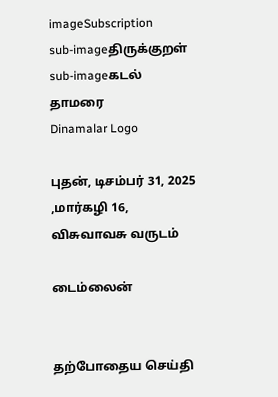imageSubscription
sub-imageதிருக்குறள்
sub-imageகடல் தாமரை
Dinamalar Logo

புதன், டிசம்பர் 31, 2025 ,மார்கழி 16, விசுவாவசு வருடம்

டைம்லைன்


தற்போதைய செய்தி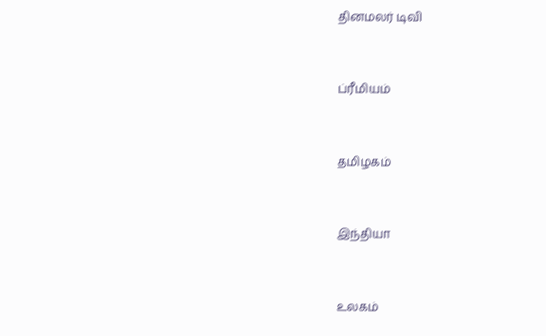தினமலர் டிவி


ப்ரீமியம்


தமிழகம்


இந்தியா


உலகம்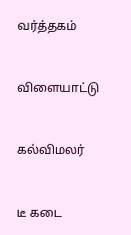வர்த்தகம்


விளையாட்டு


கல்விமலர்


டீ கடை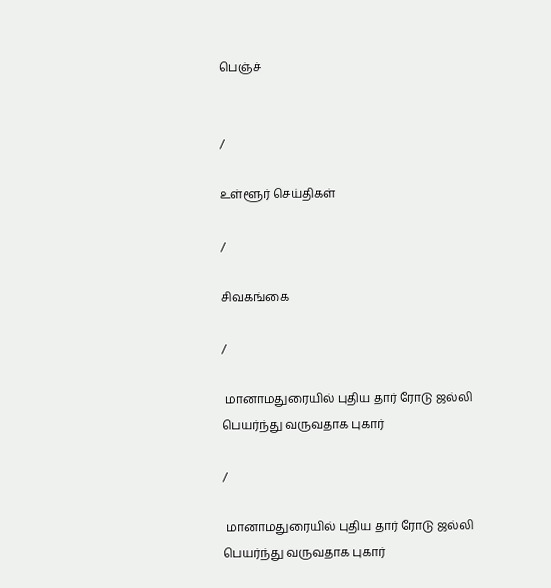பெஞ்ச்


/

உள்ளூர் செய்திகள்

/

சிவகங்கை

/

 மானாமதுரையில் புதிய தார் ரோடு ஜல்லி பெயர்ந்து வருவதாக புகார்

/

 மானாமதுரையில் புதிய தார் ரோடு ஜல்லி பெயர்ந்து வருவதாக புகார்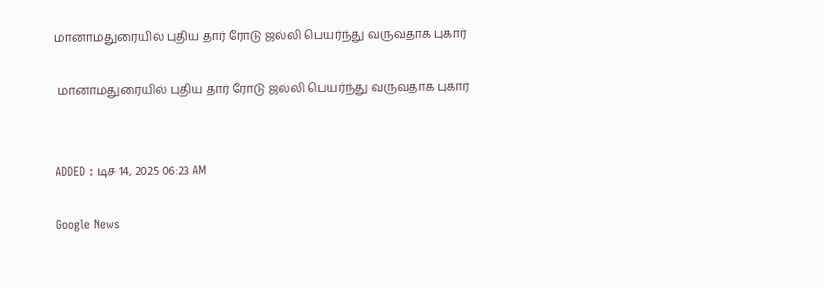மானாமதுரையில் புதிய தார் ரோடு ஜல்லி பெயர்ந்து வருவதாக புகார்

 மானாமதுரையில் புதிய தார் ரோடு ஜல்லி பெயர்ந்து வருவதாக புகார்


ADDED : டிச 14, 2025 06:23 AM

Google News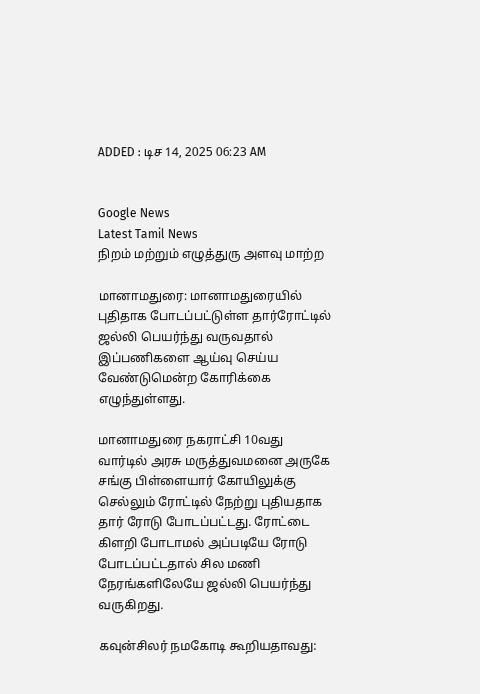ADDED : டிச 14, 2025 06:23 AM


Google News
Latest Tamil News
நிறம் மற்றும் எழுத்துரு அளவு மாற்ற

மானாமதுரை: மானாமதுரையில் புதிதாக போடப்பட்டுள்ள தார்ரோட்டில் ஜல்லி பெயர்ந்து வருவதால் இப்பணிகளை ஆய்வு செய்ய வேண்டுமென்ற கோரிக்கை எழுந்துள்ளது.

மானாமதுரை நகராட்சி 10வது வார்டில் அரசு மருத்துவமனை அருகே சங்கு பிள்ளையார் கோயிலுக்கு செல்லும் ரோட்டில் நேற்று புதியதாக தார் ரோடு போடப்பட்டது. ரோட்டை கிளறி போடாமல் அப்படியே ரோடு போடப்பட்டதால் சில மணி நேரங்களிலேயே ஜல்லி பெயர்ந்து வருகிறது.

கவுன்சிலர் நமகோடி கூறியதாவது: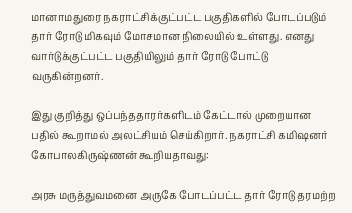மானாமதுரை நகராட்சிக்குட்பட்ட பகுதிகளில் போடப்படும் தார் ரோடு மிகவும் மோசமான நிலையில் உள்ளது. எனது வார்டுக்குட்பட்ட பகுதியிலும் தார் ரோடு போட்டு வருகின்றனர்.

இது குறித்து ஒப்பந்ததாரர்களிடம் கேட்டால் முறையான பதில் கூறாமல் அலட்சியம் செய்கிறார். நகராட்சி கமிஷனர் கோபாலகிருஷ்ணன் கூறியதாவது:

அரசு மருத்துவமனை அருகே போடப்பட்ட தார் ரோடு தரமற்ற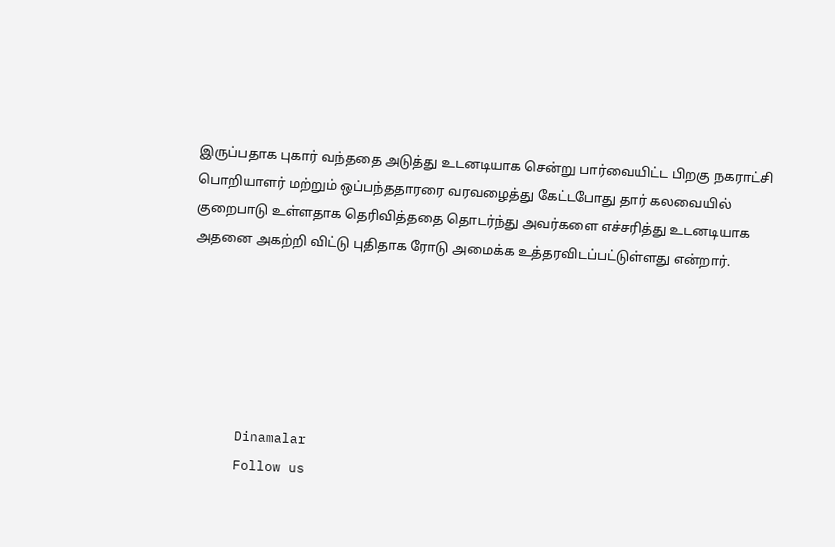இருப்பதாக புகார் வந்ததை அடுத்து உடனடியாக சென்று பார்வையிட்ட பிறகு நகராட்சி பொறியாளர் மற்றும் ஒப்பந்ததாரரை வரவழைத்து கேட்டபோது தார் கலவையில் குறைபாடு உள்ளதாக தெரிவித்ததை தொடர்ந்து அவர்களை எச்சரித்து உடனடியாக அதனை அகற்றி விட்டு புதிதாக ரோடு அமைக்க உத்தரவிடப்பட்டுள்ளது என்றார்.






      Dinamalar
      Follow us